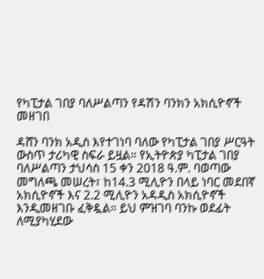የካፒታል ገበያ ባለሥልጣን የዳሽን ባንክን አክሲዮኖች መዘገበ

ዳሸን ባንክ አዲስ እየተገነባ ባለው የካፒታል ገበያ ሥርዓት ውስጥ ታሪካዊ ስፍራ ይዟል። የኢትዮጵያ ካፒታል ገበያ ባለሥልጣን ታህሳስ 15 ቀን 2018 ዓ.ም. ባወጣው መግለጫ መሠረት፣ ከ14.3 ሚሊዮን በላይ ነባር መደበኛ አክሲዮኖች እና 2.2 ሚሊዮን አዳዲስ አክሲዮኖች እንዲመዘገቡ ፈቅዷል። ይህ ምዝገባ ባንኩ ወደፊት ለሚያካሂደው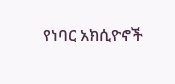የነባር አክሲዮኖች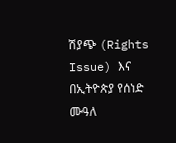ሽያጭ (Rights Issue) እና በኢትዮጵያ የሰነድ ሙዓለ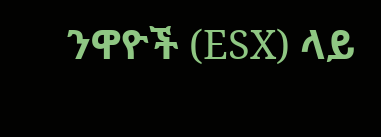ንዋዮች (ESX) ላይ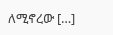ለሚኖረው […]